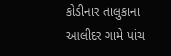કોડીનાર તાલુકાના આલીદર ગામે પાંચ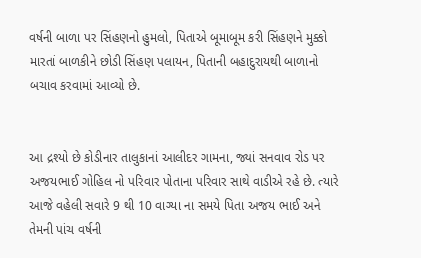વર્ષની બાળા પર સિંહણનો હુમલો, પિતાએ બૂમાબૂમ કરી સિંહણને મુક્કો મારતાં બાળકીને છોડી સિંહણ પલાયન, પિતાની બહાદુરાયથી બાળાનો બચાવ કરવામાં આવ્યો છે.


આ દ્રશ્યો છે કોડીનાર તાલુકાનાં આલીદર ગામના, જ્યાં સનવાવ રોડ પર અજયભાઈ ગોહિલ નો પરિવાર પોતાના પરિવાર સાથે વાડીએ રહે છે. ત્યારે આજે વહેલી સવારે 9 થી 10 વાગ્યા ના સમયે પિતા અજય ભાઈ અને તેમની પાંચ વર્ષની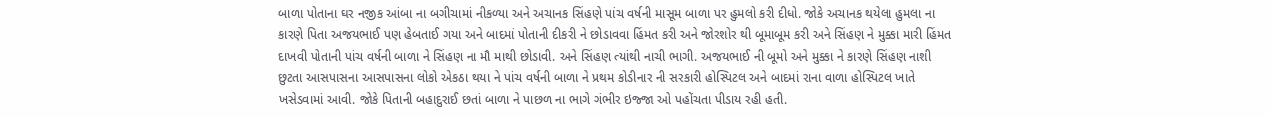બાળા પોતાના ઘર નજીક આંબા ના બગીચામાં નીકળ્યા અને અચાનક સિંહણે પાંચ વર્ષની માસૂમ બાળા પર હુમલો કરી દીધો. જોકે અચાનક થયેલા હુમલા ના કારણે પિતા અજયભાઈ પણ હેબતાઈ ગયા અને બાદમાં પોતાની દીકરી ને છોડાવવા હિંમત કરી અને જોરશોર થી બૂમાબૂમ કરી અને સિંહણ ને મુક્કા મારી હિંમત દાખવી પોતાની પાંચ વર્ષની બાળા ને સિંહણ ના મૌ માથી છોડાવી. અને સિંહણ ત્યાંથી નાચી ભાગી. અજયભાઈ ની બૂમો અને મુક્કા ને કારણે સિંહણ નાશી છુટતા આસપાસના આસપાસના લોકો એકઠા થયા ને પાંચ વર્ષની બાળા ને પ્રથમ કોડીનાર ની સરકારી હોસ્પિટલ અને બાદમાં રાના વાળા હોસ્પિટલ ખાતે ખસેડવામાં આવી. જોકે પિતાની બહાદુરાઈ છતાં બાળા ને પાછળ ના ભાગે ગંભીર ઇજ્જા ઓ પહોંચતા પીડાય રહી હતી.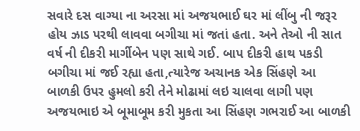સવારે દસ વાગ્યા ના અરસા માં અજયભાઈ ઘર માં લીંબુ ની જરૂર હોય ઝાડ પરથી લાવવા બગીચા માં જતાં હતા. અને તેઓ ની સાત વર્ષ ની દીકરી માર્ગીબેન પણ સાથે ગઈ. બાપ દીકરી હાથ પકડી બગીચા માં જઈ રહ્યા હતા,ત્યારેજ અચાનક એક સિંહણે આ બાળકી ઉપર હુમલો કરી તેને મોઢામાં લઇ ચાલવા લાગી પણ અજયભાઇ એ બૂમાબૂમ કરી મુકતા આ સિંહણ ગભરાઈ આ બાળકી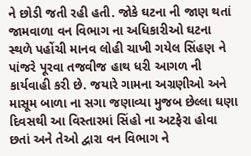ને છોડી જતી રહી હતી. જોકે ઘટના ની જાણ થતાં જામવાળા વન વિભાગ ના અધિકારીઓ ઘટના સ્થળે પહોંચી માનવ લોહી ચાખી ગયેલ સિંહણ ને પાંજરે પૂરવા તજવીજ હાથ ધરી આગળ ની કાર્યવાહી કરી છે. જયારે ગામના અગ્રણીઓ અને માસૂમ બાળા ના સગા જણાવ્યા મુજબ છેલ્લા ઘણા દિવસથી આ વિસ્તારમાં સિંહો ના અટફેરા હોવા છતાં અને તેઓ દ્વારા વન વિભાગ ને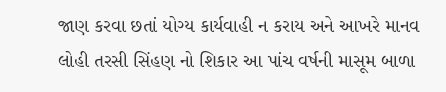જાણ કરવા છતાં યોગ્ય કાર્યવાહી ન કરાય અને આખરે માનવ લોહી તરસી સિંહણ નો શિકાર આ પાંચ વર્ષની માસૂમ બાળા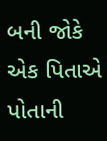બની જોકે એક પિતાએ પોતાની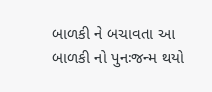બાળકી ને બચાવતા આ બાળકી નો પુનઃજન્મ થયો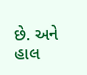છે. અને હાલ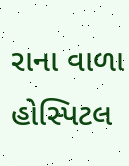રાના વાળા હોસ્પિટલ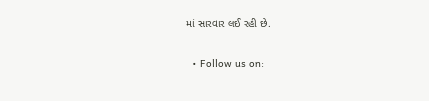માં સારવાર લઈ રહી છે.

  • Follow us on: